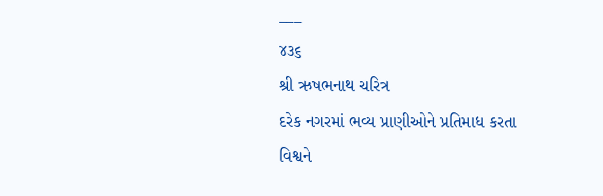___
૪૩૬
શ્રી ઋષભનાથ ચરિત્ર
દરેક નગરમાં ભવ્ય પ્રાણીઓને પ્રતિમાધ કરતા વિશ્વને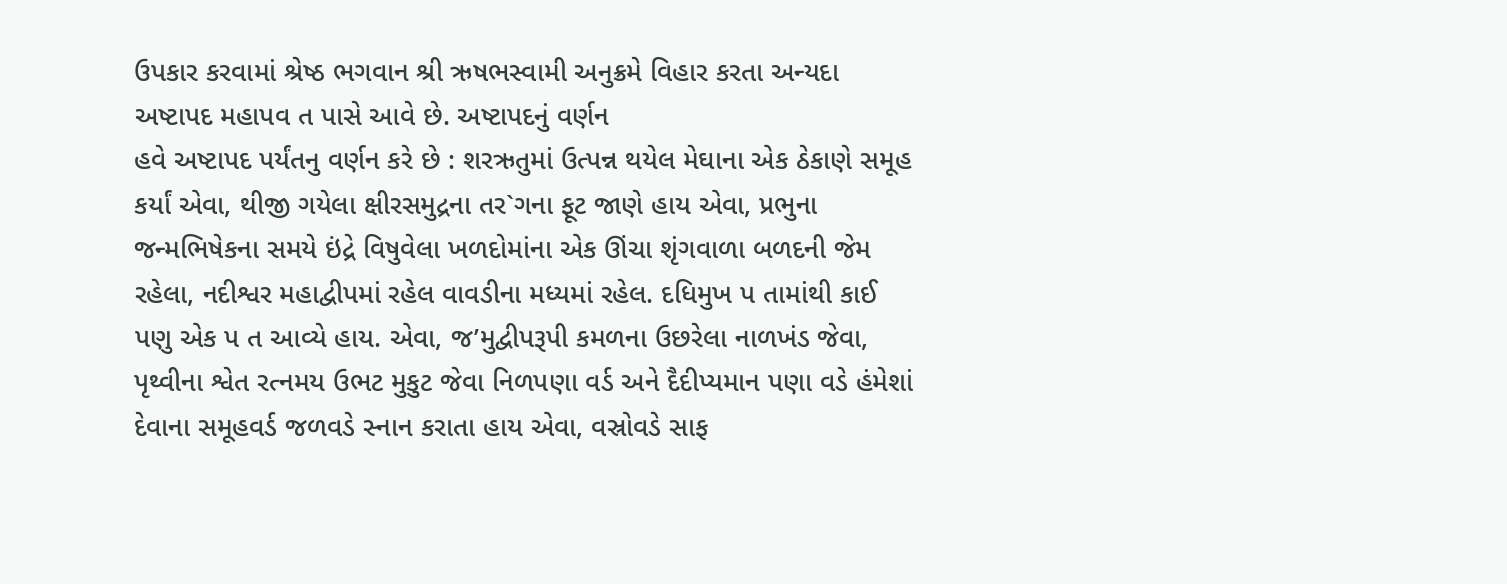ઉપકાર કરવામાં શ્રેષ્ઠ ભગવાન શ્રી ઋષભસ્વામી અનુક્રમે વિહાર કરતા અન્યદા અષ્ટાપદ મહાપવ ત પાસે આવે છે. અષ્ટાપદનું વર્ણન
હવે અષ્ટાપદ પર્યંતનુ વર્ણન કરે છે : શરઋતુમાં ઉત્પન્ન થયેલ મેઘાના એક ઠેકાણે સમૂહ કર્યાં એવા, થીજી ગયેલા ક્ષીરસમુદ્રના તર`ગના ફૂટ જાણે હાય એવા, પ્રભુના જન્મભિષેકના સમયે ઇંદ્રે વિષુવેલા ખળદોમાંના એક ઊંચા શૃંગવાળા બળદની જેમ રહેલા, નદીશ્વર મહાદ્વીપમાં રહેલ વાવડીના મધ્યમાં રહેલ. દધિમુખ પ તામાંથી કાઈ પણુ એક પ ત આવ્યે હાય. એવા, જ’મુદ્વીપરૂપી કમળના ઉછરેલા નાળખંડ જેવા, પૃથ્વીના શ્વેત રત્નમય ઉભટ મુકુટ જેવા નિળપણા વર્ડ અને દૈદીપ્યમાન પણા વડે હંમેશાં દેવાના સમૂહવર્ડ જળવડે સ્નાન કરાતા હાય એવા, વસ્રોવડે સાફ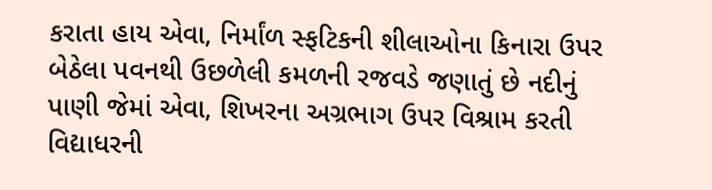કરાતા હાય એવા, નિર્માંળ સ્ફટિકની શીલાઓના કિનારા ઉપર બેઠેલા પવનથી ઉછળેલી કમળની રજવડે જણાતું છે નદીનું પાણી જેમાં એવા, શિખરના અગ્રભાગ ઉપર વિશ્રામ કરતી વિદ્યાધરની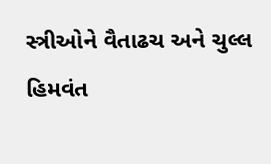સ્ત્રીઓને વૈતાઢચ અને ચુલ્લ હિમવંત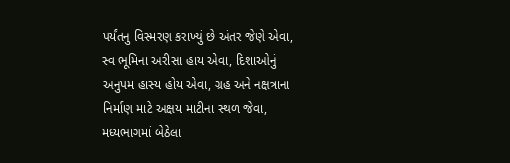પર્યંતનુ વિસ્મરણ કરાખ્યું છે અંતર જેણે એવા, સ્વ ભૂમિના અરીસા હાય એવા, દિશાઓનું અનુપમ હાસ્ય હોય એવા, ગ્રહ અને નક્ષત્રાના નિર્માણ માટે અક્ષય માટીના સ્થળ જેવા, મધ્યભાગમાં બેઠેલા